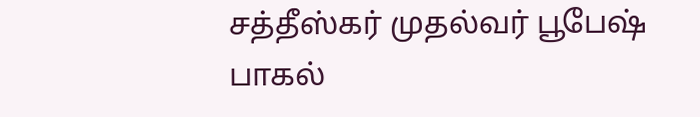சத்தீஸ்கர் முதல்வர் பூபேஷ் பாகல்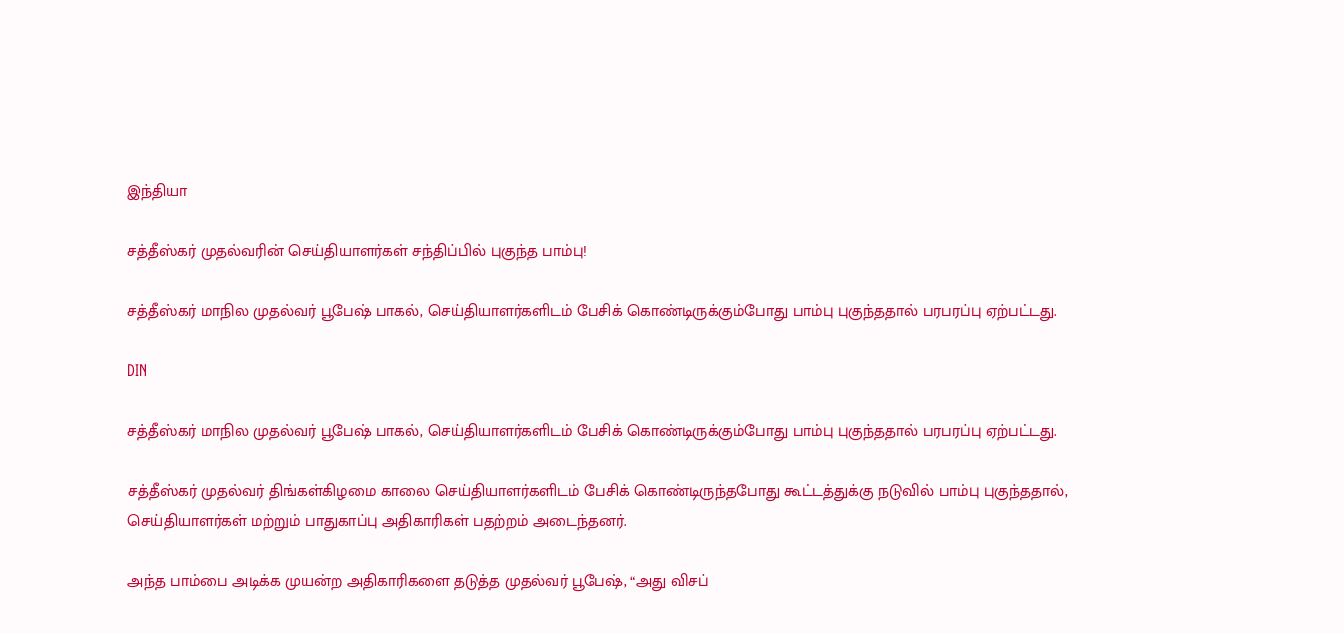இந்தியா

சத்தீஸ்கர் முதல்வரின் செய்தியாளர்கள் சந்திப்பில் புகுந்த பாம்பு!

சத்தீஸ்கர் மாநில முதல்வர் பூபேஷ் பாகல், செய்தியாளர்களிடம் பேசிக் கொண்டிருக்கும்போது பாம்பு புகுந்ததால் பரபரப்பு ஏற்பட்டது.

DIN

சத்தீஸ்கர் மாநில முதல்வர் பூபேஷ் பாகல், செய்தியாளர்களிடம் பேசிக் கொண்டிருக்கும்போது பாம்பு புகுந்ததால் பரபரப்பு ஏற்பட்டது.

சத்தீஸ்கர் முதல்வர் திங்கள்கிழமை காலை செய்தியாளர்களிடம் பேசிக் கொண்டிருந்தபோது கூட்டத்துக்கு நடுவில் பாம்பு புகுந்ததால், செய்தியாளர்கள் மற்றும் பாதுகாப்பு அதிகாரிகள் பதற்றம் அடைந்தனர்.

அந்த பாம்பை அடிக்க முயன்ற அதிகாரிகளை தடுத்த முதல்வர் பூபேஷ், “அது விசப்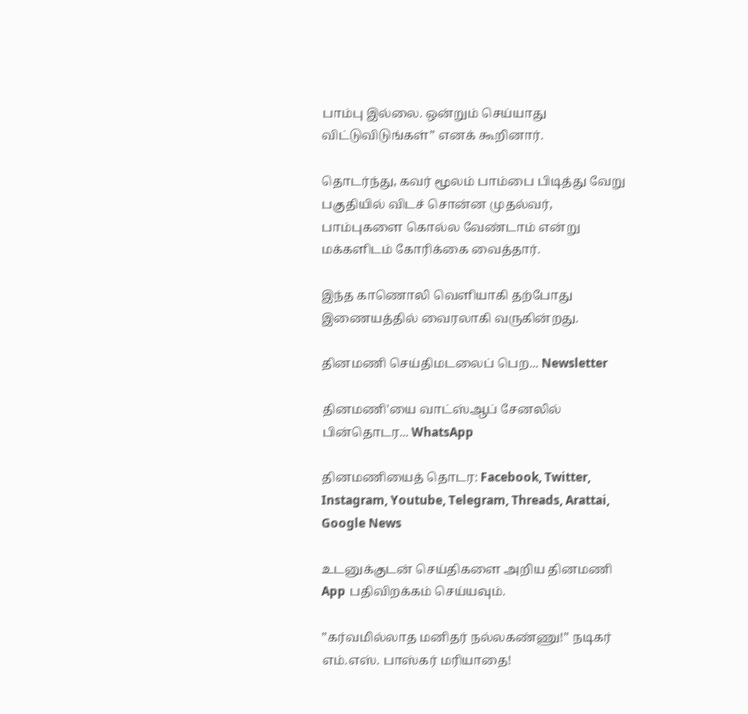பாம்பு இல்லை. ஒன்றும் செய்யாது விட்டுவிடுங்கள்” எனக் கூறினார்.

தொடர்ந்து, கவர் மூலம் பாம்பை பிடித்து வேறு பகுதியில் விடச் சொன்ன முதல்வர், பாம்புகளை கொல்ல வேண்டாம் என்று மக்களிடம் கோரிக்கை வைத்தார்.

இந்த காணொலி வெளியாகி தற்போது இணையத்தில் வைரலாகி வருகின்றது.

தினமணி செய்திமடலைப் பெற... Newsletter

தினமணி'யை வாட்ஸ்ஆப் சேனலில் பின்தொடர... WhatsApp

தினமணியைத் தொடர: Facebook, Twitter, Instagram, Youtube, Telegram, Threads, Arattai, Google News

உடனுக்குடன் செய்திகளை அறிய தினமணி App பதிவிறக்கம் செய்யவும்.

”கர்வமில்லாத மனிதர் நல்லகண்ணு!” நடிகர் எம்.எஸ். பாஸ்கர் மரியாதை!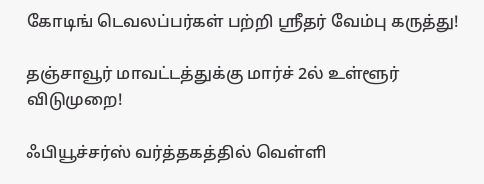கோடிங் டெவலப்பர்கள் பற்றி ஸ்ரீதர் வேம்பு கருத்து!

தஞ்சாவூர் மாவட்டத்துக்கு மார்ச் 2ல் உள்ளூர் விடுமுறை!

ஃபியூச்சர்ஸ் வர்த்தகத்தில் வெள்ளி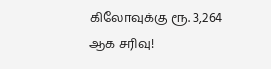கிலோவுக்கு ரூ. 3,264 ஆக சரிவு!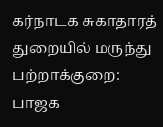கர்நாடக சுகாதாரத் துறையில் மருந்து பற்றாக்குறை: பாஜக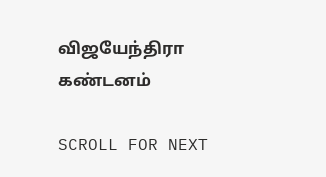விஜயேந்திரா கண்டனம்

SCROLL FOR NEXT